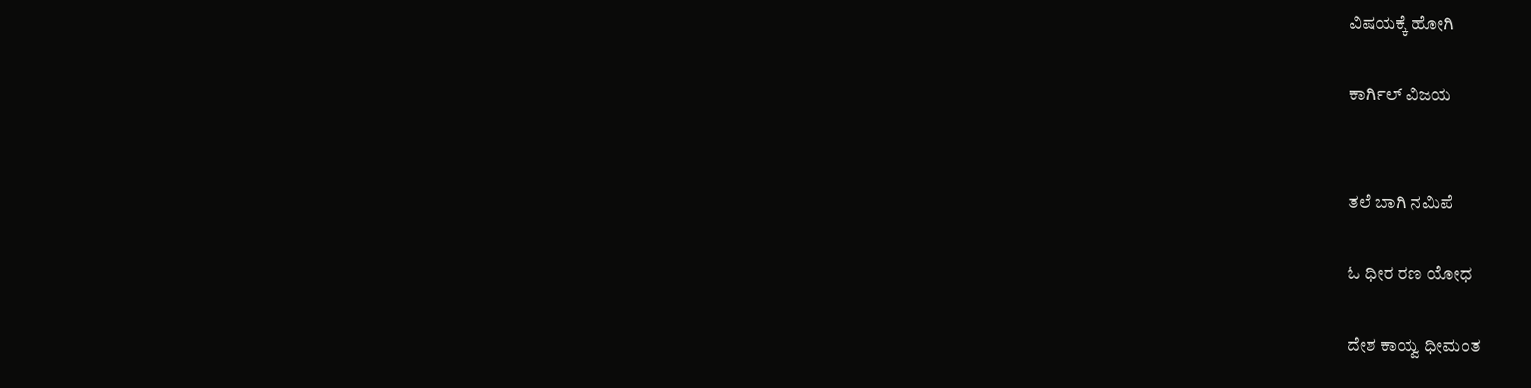ವಿಷಯಕ್ಕೆ ಹೋಗಿ

ಕಾರ್ಗಿಲ್ ವಿಜಯ


ತಲೆ ಬಾಗಿ ನಮಿಪೆ

ಓ ಧೀರ ರಣ ಯೋಧ

ದೇಶ ಕಾಯ್ವ ಧೀಮಂತ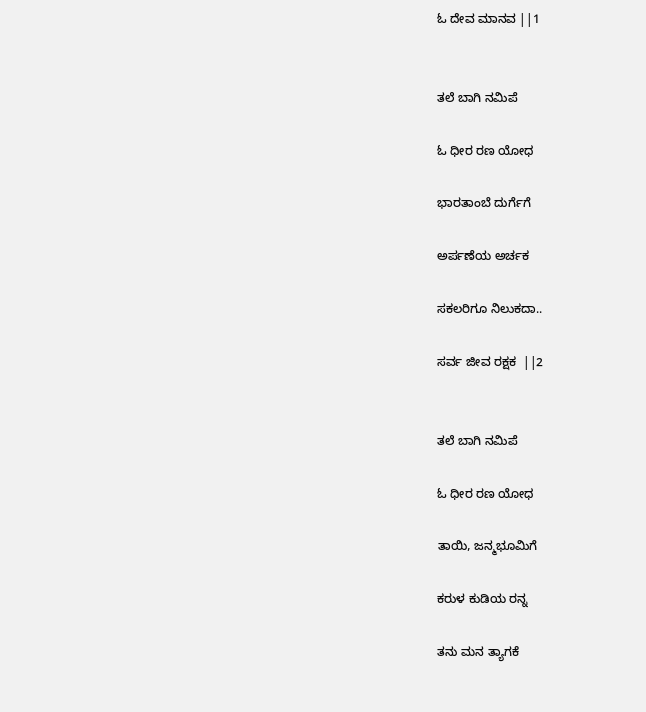ಓ ದೇವ ಮಾನವ ||1


ತಲೆ ಬಾಗಿ ನಮಿಪೆ

ಓ ಧೀರ ರಣ ಯೋಧ

ಭಾರತಾಂಬೆ ದುರ್ಗೆಗೆ

ಅರ್ಪಣೆಯ ಅರ್ಚಕ

ಸಕಲರಿಗೂ ನಿಲುಕದಾ..

ಸರ್ವ ಜೀವ ರಕ್ಷಕ  ||2


ತಲೆ ಬಾಗಿ ನಮಿಪೆ

ಓ ಧೀರ ರಣ ಯೋಧ

ತಾಯಿ, ಜನ್ಮಭೂಮಿಗೆ

ಕರುಳ ಕುಡಿಯ ರನ್ನ

ತನು ಮನ ತ್ಯಾಗಕೆ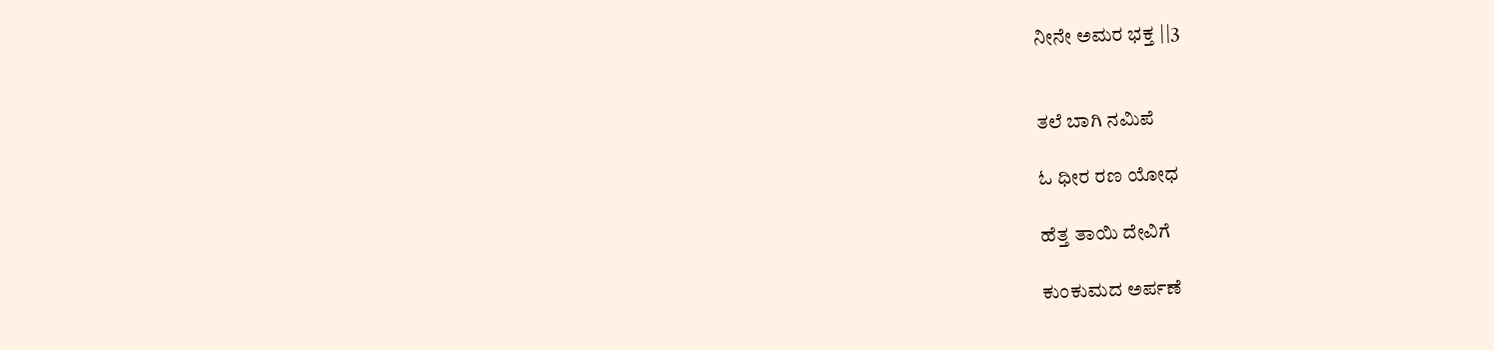ನೀನೇ ಅಮರ ಭಕ್ತ ||3


ತಲೆ ಬಾಗಿ ನಮಿಪೆ

ಓ ಧೀರ ರಣ ಯೋಧ

ಹೆತ್ತ ತಾಯಿ ದೇವಿಗೆ

ಕುಂಕುಮದ ಅರ್ಪಣೆ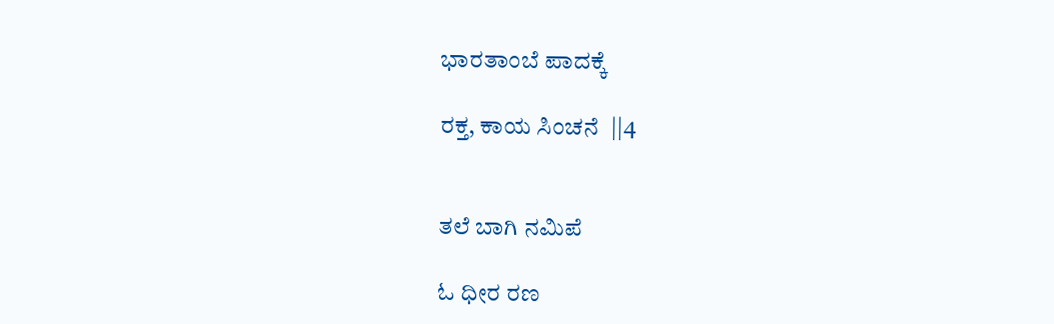ಭಾರತಾಂಬೆ ಪಾದಕ್ಕೆ

ರಕ್ತ, ಕಾಯ ಸಿಂಚನೆ  ||4


ತಲೆ ಬಾಗಿ ನಮಿಪೆ

ಓ ಧೀರ ರಣ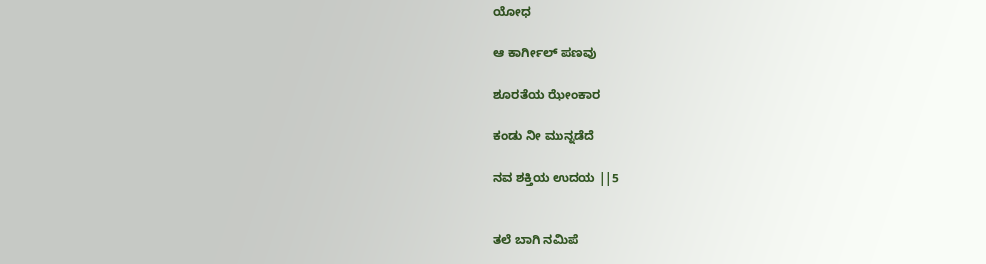ಯೋಧ

ಆ ಕಾರ್ಗೀಲ್ ಪಣವು

ಶೂರತೆಯ ಝೇಂಕಾರ

ಕಂಡು ನೀ ಮುನ್ನಡೆದೆ

ನವ ಶಕ್ತಿಯ ಉದಯ ||5


ತಲೆ ಬಾಗಿ ನಮಿಪೆ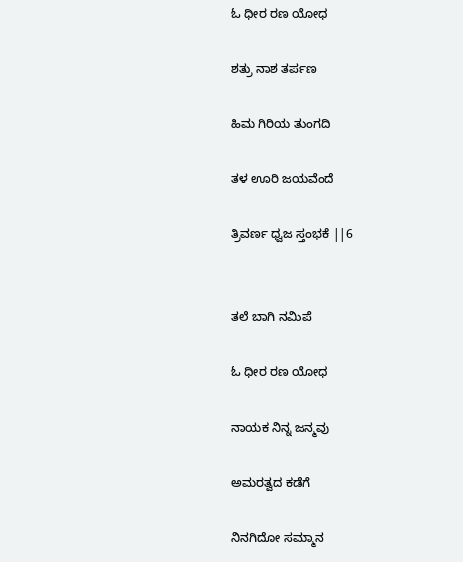ಓ ಧೀರ ರಣ ಯೋಧ

ಶತ್ರು ನಾಶ ತರ್ಪಣ

ಹಿಮ ಗಿರಿಯ ತುಂಗದಿ

ತಳ ಊರಿ ಜಯವೆಂದೆ

ತ್ರಿವರ್ಣ ಧ್ವಜ ಸ್ತಂಭಕೆ ||6


ತಲೆ ಬಾಗಿ ನಮಿಪೆ

ಓ ಧೀರ ರಣ ಯೋಧ

ನಾಯಕ ನಿನ್ನ ಜನ್ಮವು

ಅಮರತ್ವದ ಕಡೆಗೆ

ನಿನಗಿದೋ ಸಮ್ಮಾನ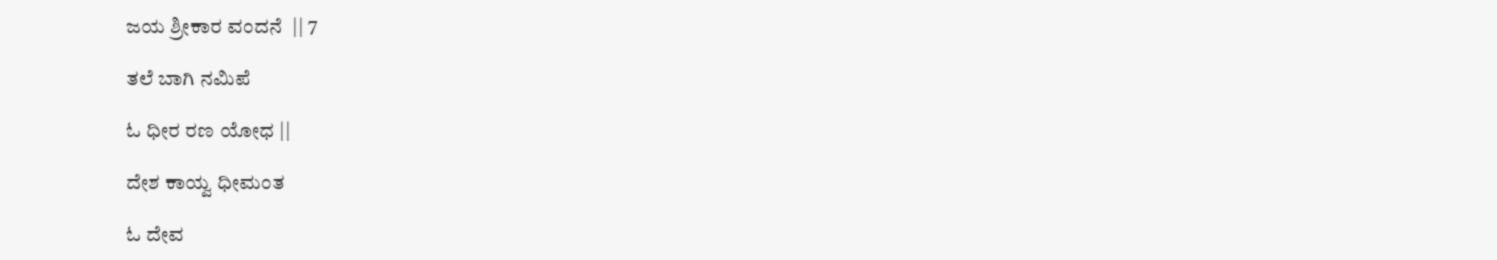ಜಯ ಶ್ರೀಕಾರ ವಂದನೆ  || 7

ತಲೆ ಬಾಗಿ ನಮಿಪೆ

ಓ ಧೀರ ರಣ ಯೋಧ ||

ದೇಶ ಕಾಯ್ವ ಧೀಮಂತ

ಓ ದೇವ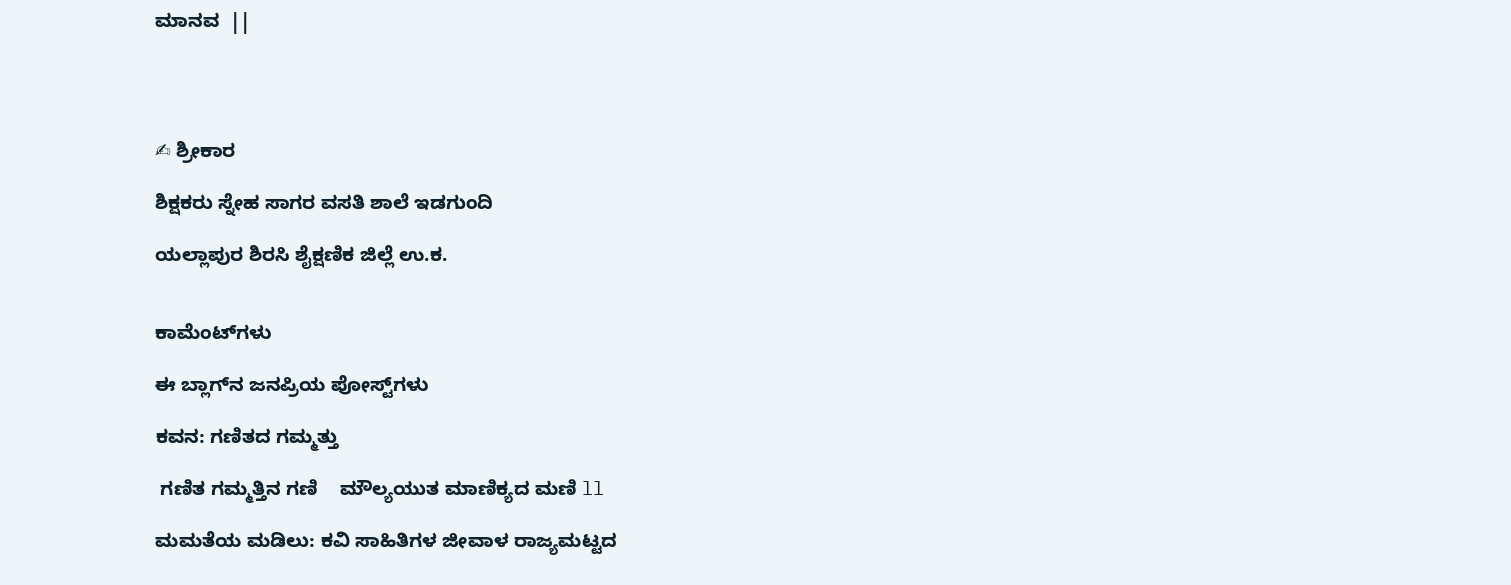ಮಾನವ  ||




✍ ಶ್ರೀಕಾರ

ಶಿಕ್ಷಕರು ಸ್ನೇಹ ಸಾಗರ ವಸತಿ ಶಾಲೆ ಇಡಗುಂದಿ

ಯಲ್ಲಾಪುರ ಶಿರಸಿ ಶೈಕ್ಷಣಿಕ ಜಿಲ್ಲೆ ಉ.ಕ.


ಕಾಮೆಂಟ್‌ಗಳು

ಈ ಬ್ಲಾಗ್‌ನ ಜನಪ್ರಿಯ ಪೋಸ್ಟ್‌ಗಳು

ಕವನ: ಗಣಿತದ ಗಮ್ಮತ್ತು

 ಗಣಿತ ಗಮ್ಮತ್ತಿನ ಗಣಿ    ಮೌಲ್ಯಯುತ ಮಾಣಿಕ್ಯದ ಮಣಿ ll

ಮಮತೆಯ ಮಡಿಲು: ಕವಿ ಸಾಹಿತಿಗಳ ಜೀವಾಳ ರಾಜ್ಯಮಟ್ಟದ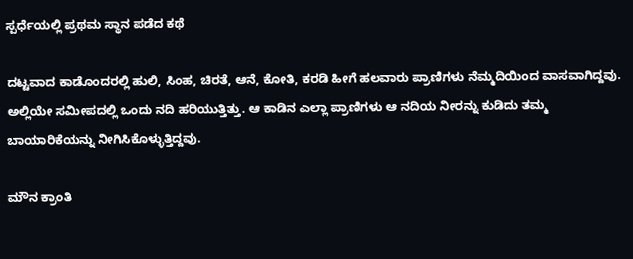ಸ್ಪರ್ಧೆಯಲ್ಲಿ ಪ್ರಥಮ ಸ್ಥಾನ ಪಡೆದ ಕಥೆ

ದಟ್ಟವಾದ ಕಾಡೊಂದರಲ್ಲಿ ಹುಲಿ, ಸಿಂಹ, ಚಿರತೆ, ಆನೆ, ಕೋತಿ, ಕರಡಿ ಹೀಗೆ ಹಲವಾರು ಪ್ರಾಣಿಗಳು ನೆಮ್ಮದಿಯಿಂದ ವಾಸವಾಗಿದ್ದವು. ಅಲ್ಲಿಯೇ ಸಮೀಪದಲ್ಲಿ ಒಂದು ನದಿ ಹರಿಯುತ್ತಿತ್ತು. ಆ ಕಾಡಿನ ಎಲ್ಲಾ ಪ್ರಾಣಿಗಳು ಆ ನದಿಯ ನೀರನ್ನು ಕುಡಿದು ತಮ್ಮ ಬಾಯಾರಿಕೆಯನ್ನು ನೀಗಿಸಿಕೊಳ್ಳುತ್ತಿದ್ದವು.

ಮೌನ ಕ್ರಾಂತಿ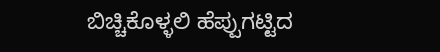ಬಿಚ್ಚಿಕೊಳ್ಳಲಿ ಹೆಪ್ಪುಗಟ್ಟಿದ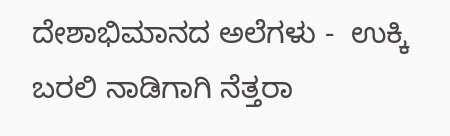ದೇಶಾಭಿಮಾನದ ಅಲೆಗಳು -  ಉಕ್ಕಿ ಬರಲಿ ನಾಡಿಗಾಗಿ ನೆತ್ತರಾ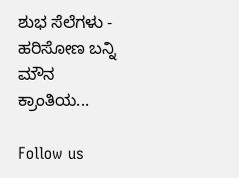ಶುಭ ಸೆಲೆಗಳು -  ಹರಿಸೋಣ ಬನ್ನಿ ಮೌನ ಕ್ರಾಂತಿಯ...

Follow us